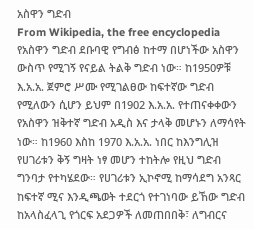አስዋን ግድብ
From Wikipedia, the free encyclopedia
የአስዋን ግድብ ደቡባዊ የግብፅ ከተማ በሆነችው አስዋን ውስጥ የሚገኝ የናይል ትልቅ ግድብ ነው። ከ1950ዎቹ እ.አ.አ. ጀምሮ ሥሙ የሚገልፀው ከፍተኛው ግድብ የሚለውን ሲሆን ይህም በ1902 እ.አ.አ. የተጠናቀቀውን የአስዋን ዝቅተኛ ግድብ አዲስ እና ታላቅ መሆኑን ለማሳየት ነው። ከ1960 እስከ 1970 እ.አ.አ. ነበር ከእንግሊዝ የሀገሪቱን ቅኝ ግዛት ነፃ መሆን ተከትሎ የዚህ ግድብ ግንባታ የተካሄደው። የሀገሪቱን ኢኮኖሚ ከማሳደግ አንጻር ከፍተኛ ሚና እንዲጫወት ተደርጎ የተገነባው ይኸው ግድብ ከአላስፈላጊ የጎርፍ አደጋዎች ለመጠበበቅ፣ ለግብርና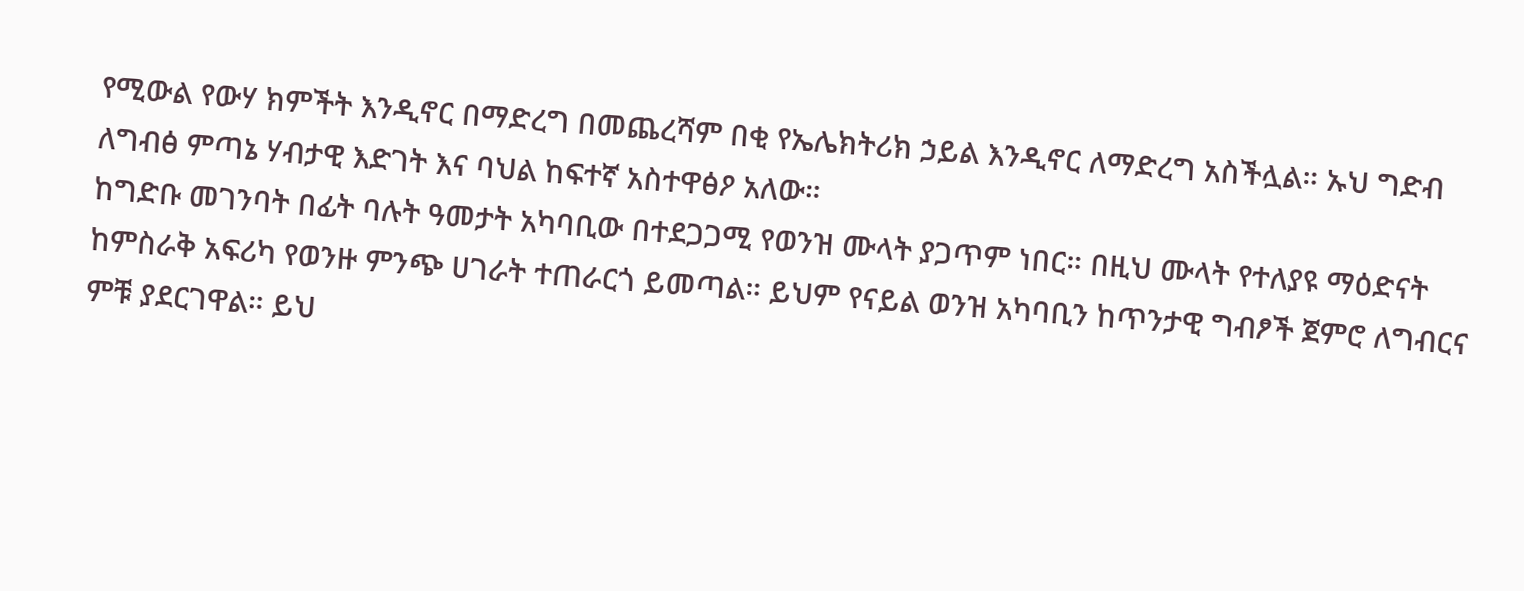የሚውል የውሃ ክምችት እንዲኖር በማድረግ በመጨረሻም በቂ የኤሌክትሪክ ኃይል እንዲኖር ለማድረግ አስችሏል። ኡህ ግድብ ለግብፅ ምጣኔ ሃብታዊ እድገት እና ባህል ከፍተኛ አስተዋፅዖ አለው።
ከግድቡ መገንባት በፊት ባሉት ዓመታት አካባቢው በተደጋጋሚ የወንዝ ሙላት ያጋጥም ነበር። በዚህ ሙላት የተለያዩ ማዕድናት ከምስራቅ አፍሪካ የወንዙ ምንጭ ሀገራት ተጠራርጎ ይመጣል። ይህም የናይል ወንዝ አካባቢን ከጥንታዊ ግብፆች ጀምሮ ለግብርና ምቹ ያደርገዋል። ይህ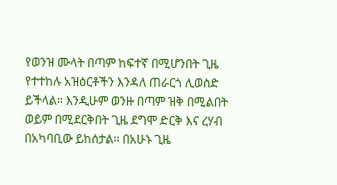የወንዝ ሙላት በጣም ከፍተኛ በሚሆንበት ጊዜ የተተከሉ አዝዕርቶችን እንዳለ ጠራርጎ ሊወስድ ይችላል። እንዲሁም ወንዙ በጣም ዝቅ በሚልበት ወይም በሚደርቅበት ጊዜ ደግሞ ድርቅ እና ረሃብ በአካባቢው ይከሰታል። በአሁኑ ጊዜ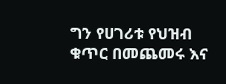ግን የሀገሪቱ የህዝብ ቁጥር በመጨመሩ እና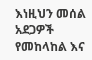እነዚህን መሰል አደጋዎች የመከላከል እና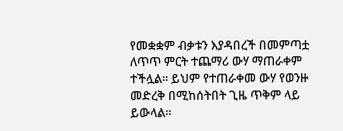የመቋቋም ብቃቱን እያዳበረች በመምጣቷ ለጥጥ ምርት ተጨማሪ ውሃ ማጠራቀም ተችሏል። ይህም የተጠራቀመ ውሃ የወንዙ መድረቅ በሚከሰትበት ጊዜ ጥቅም ላይ ይውላል።